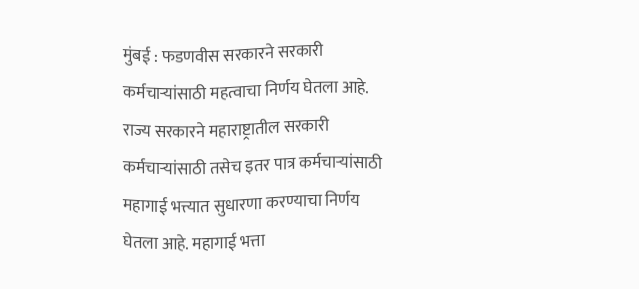मुंबई : फडणवीस सरकारने सरकारी कर्मचाऱ्यांसाठी महत्वाचा निर्णय घेतला आहे. राज्य सरकारने महाराष्ट्रातील सरकारी कर्मचाऱ्यांसाठी तसेच इतर पात्र कर्मचाऱ्यांसाठी महागाई भत्त्यात सुधारणा करण्याचा निर्णय घेतला आहे. महागाई भत्ता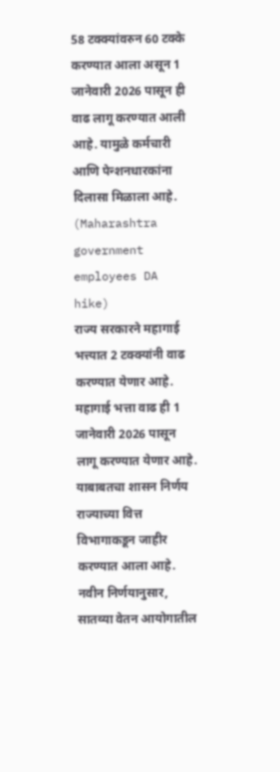58 टक्क्यांवरुन 60 टक्के करण्यात आला असून 1 जानेवारी 2026 पासून ही वाढ लागू करण्यात आली आहे. यामुळे कर्मचारी आणि पेन्शनधारकांना दिलासा मिळाला आहे. (Maharashtra government employees DA hike)
राज्य सरकारने महागाई भत्त्यात 2 टक्क्यांनी वाढ करण्यात येणार आहे. महागाई भत्ता वाढ ही 1 जानेवारी 2026 पासून लागू करण्यात येणार आहे. याबाबतचा शासन निर्णय राज्याच्या वित्त विभागाकडून जाहीर करण्यात आला आहे.
नवीन निर्णयानुसार, सातव्या वेतन आयोगातील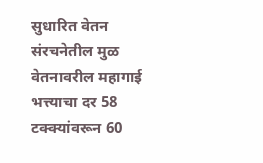सुधारित वेतन संरचनेतील मुळ वेतनावरील महागाई भत्त्याचा दर 58 टक्क्यांवरून 60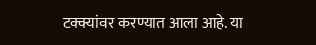टक्क्यांवर करण्यात आला आहे. या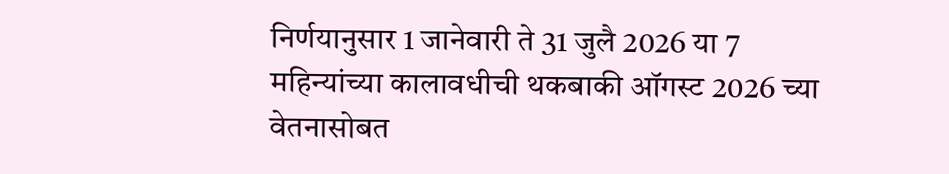निर्णयानुसार 1 जानेवारी ते 31 जुलै 2026 या 7 महिन्यांच्या कालावधीची थकबाकी ऑगस्ट 2026 च्या वेतनासोबत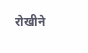रोखीने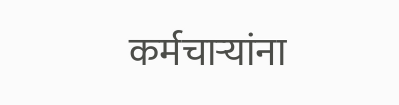कर्मचाऱ्यांना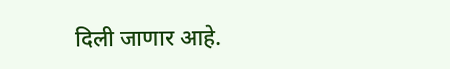दिली जाणार आहे.